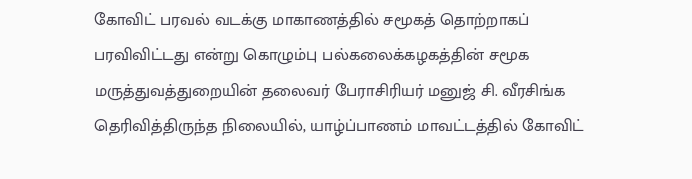கோவிட் பரவல் வடக்கு மாகாணத்தில் சமூகத் தொற்றாகப் பரவிவிட்டது என்று கொழும்பு பல்கலைக்கழகத்தின் சமூக மருத்துவத்துறையின் தலைவர் பேராசிரியர் மனுஜ் சி. வீரசிங்க தெரிவித்திருந்த நிலையில், யாழ்ப்பாணம் மாவட்டத்தில் கோவிட்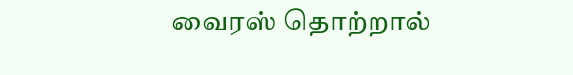வைரஸ் தொற்றால்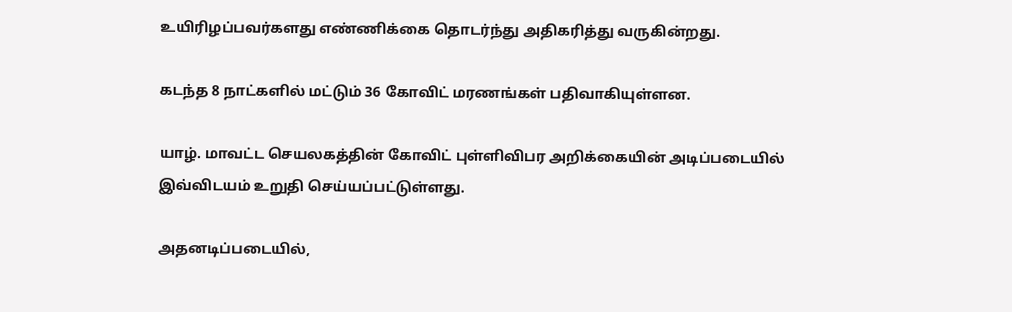உயிரிழப்பவர்களது எண்ணிக்கை தொடர்ந்து அதிகரித்து வருகின்றது.

கடந்த 8 நாட்களில் மட்டும் 36 கோவிட் மரணங்கள் பதிவாகியுள்ளன.

யாழ். மாவட்ட செயலகத்தின் கோவிட் புள்ளிவிபர அறிக்கையின் அடிப்படையில் இவ்விடயம் உறுதி செய்யப்பட்டுள்ளது.

அதனடிப்படையில்,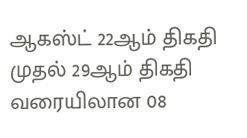ஆகஸ்ட் 22ஆம் திகதி முதல் 29ஆம் திகதி வரையிலான 08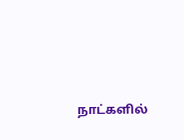நாட்களில்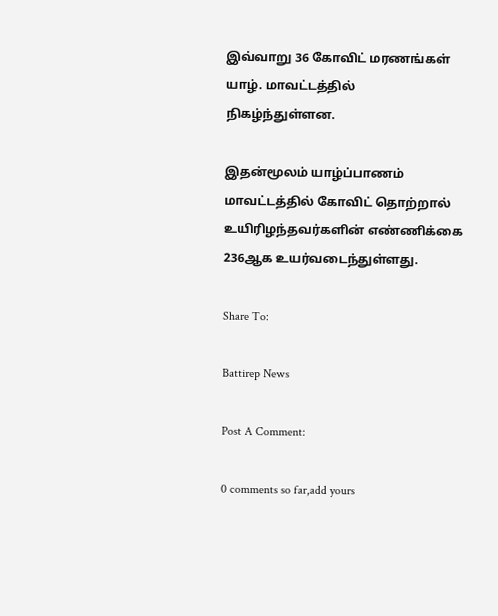இவ்வாறு 36 கோவிட் மரணங்கள் யாழ். மாவட்டத்தில் நிகழ்ந்துள்ளன.

இதன்மூலம் யாழ்ப்பாணம் மாவட்டத்தில் கோவிட் தொற்றால் உயிரிழந்தவர்களின் எண்ணிக்கை 236ஆக உயர்வடைந்துள்ளது.

Share To:

Battirep News

Post A Comment:

0 comments so far,add yours